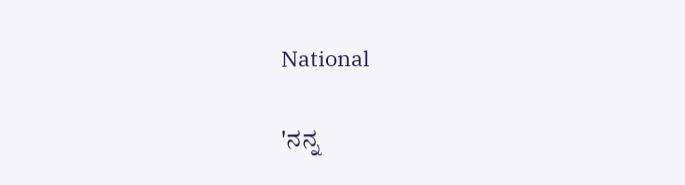National

'ನನ್ನ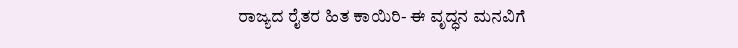ರಾಜ್ಯದ ರೈತರ ಹಿತ ಕಾಯಿರಿ- ಈ ವೃದ್ಧನ ಮನವಿಗೆ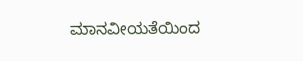ಮಾನವೀಯತೆಯಿಂದ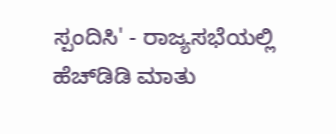ಸ್ಪಂದಿಸಿ' - ರಾಜ್ಯಸಭೆಯಲ್ಲಿ ಹೆ‌ಚ್‌ಡಿಡಿ ಮಾತು